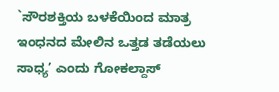`ಸೌರಶಕ್ತಿಯ ಬಳಕೆಯಿಂದ ಮಾತ್ರ ಇಂಧನದ ಮೇಲಿನ ಒತ್ತಡ ತಡೆಯಲು ಸಾಧ್ಯ’ ಎಂದು ಗೋಕಲ್ದಾಸ್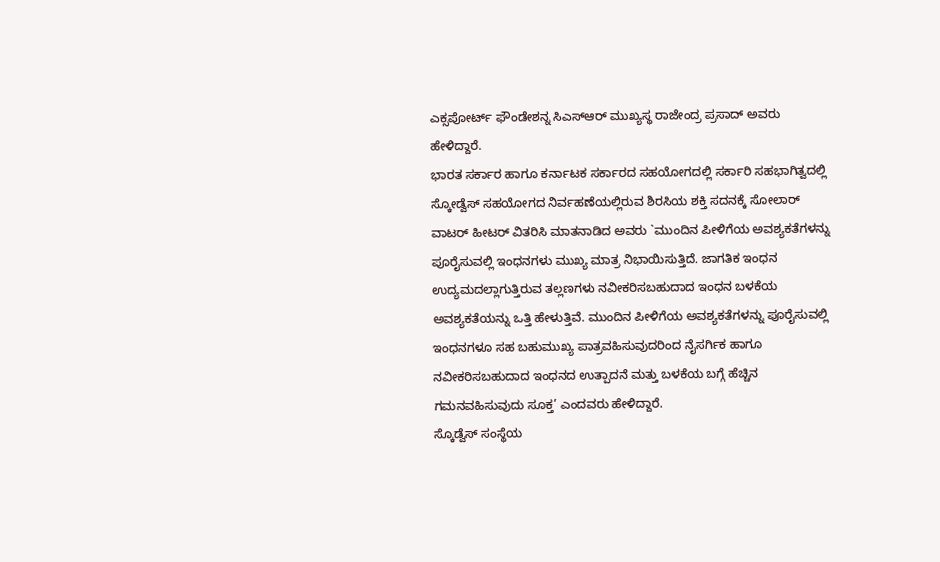ಎಕ್ಸಪೋರ್ಟ್ ಫೌಂಡೇಶನ್ನ ಸಿಎಸ್ಆರ್ ಮುಖ್ಯಸ್ಥ ರಾಜೇಂದ್ರ ಪ್ರಸಾದ್ ಅವರು ಹೇಳಿದ್ದಾರೆ.
ಭಾರತ ಸರ್ಕಾರ ಹಾಗೂ ಕರ್ನಾಟಕ ಸರ್ಕಾರದ ಸಹಯೋಗದಲ್ಲಿ ಸರ್ಕಾರಿ ಸಹಭಾಗಿತ್ವದಲ್ಲಿ ಸ್ಕೋಡ್ವೆಸ್ ಸಹಯೋಗದ ನಿರ್ವಹಣೆಯಲ್ಲಿರುವ ಶಿರಸಿಯ ಶಕ್ತಿ ಸದನಕ್ಕೆ ಸೋಲಾರ್ ವಾಟರ್ ಹೀಟರ್ ವಿತರಿಸಿ ಮಾತನಾಡಿದ ಅವರು `ಮುಂದಿನ ಪೀಳಿಗೆಯ ಅವಶ್ಯಕತೆಗಳನ್ನು ಪೂರೈಸುವಲ್ಲಿ ಇಂಧನಗಳು ಮುಖ್ಯ ಮಾತ್ರ ನಿಭಾಯಿಸುತ್ತಿದೆ. ಜಾಗತಿಕ ಇಂಧನ ಉದ್ಯಮದಲ್ಲಾಗುತ್ತಿರುವ ತಲ್ಲಣಗಳು ನವೀಕರಿಸಬಹುದಾದ ಇಂಧನ ಬಳಕೆಯ ಅವಶ್ಯಕತೆಯನ್ನು ಒತ್ತಿ ಹೇಳುತ್ತಿವೆ. ಮುಂದಿನ ಪೀಳಿಗೆಯ ಅವಶ್ಯಕತೆಗಳನ್ನು ಪೂರೈಸುವಲ್ಲಿ ಇಂಧನಗಳೂ ಸಹ ಬಹುಮುಖ್ಯ ಪಾತ್ರವಹಿಸುವುದರಿಂದ ನೈಸರ್ಗಿಕ ಹಾಗೂ ನವೀಕರಿಸಬಹುದಾದ ಇಂಧನದ ಉತ್ಪಾದನೆ ಮತ್ತು ಬಳಕೆಯ ಬಗ್ಗೆ ಹೆಚ್ಚಿನ ಗಮನವಹಿಸುವುದು ಸೂಕ್ತ’ ಎಂದವರು ಹೇಳಿದ್ದಾರೆ.
ಸ್ಕೊಡ್ವೆಸ್ ಸಂಸ್ಥೆಯ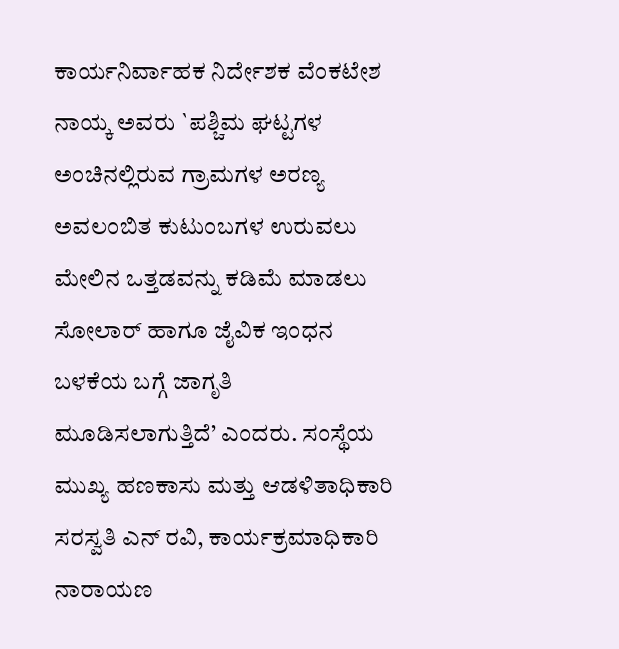ಕಾರ್ಯನಿರ್ವಾಹಕ ನಿರ್ದೇಶಕ ವೆಂಕಟೇಶ ನಾಯ್ಕ ಅವರು `ಪಶ್ಚಿಮ ಘಟ್ಟಗಳ ಅಂಚಿನಲ್ಲಿರುವ ಗ್ರಾಮಗಳ ಅರಣ್ಯ ಅವಲಂಬಿತ ಕುಟುಂಬಗಳ ಉರುವಲು ಮೇಲಿನ ಒತ್ತಡವನ್ನು ಕಡಿಮೆ ಮಾಡಲು ಸೋಲಾರ್ ಹಾಗೂ ಜೈವಿಕ ಇಂಧನ ಬಳಕೆಯ ಬಗ್ಗೆ ಜಾಗೃತಿ ಮೂಡಿಸಲಾಗುತ್ತಿದೆ’ ಎಂದರು. ಸಂಸ್ಥೆಯ ಮುಖ್ಯ ಹಣಕಾಸು ಮತ್ತು ಆಡಳಿತಾಧಿಕಾರಿ ಸರಸ್ವತಿ ಎನ್ ರವಿ, ಕಾರ್ಯಕ್ರಮಾಧಿಕಾರಿ ನಾರಾಯಣ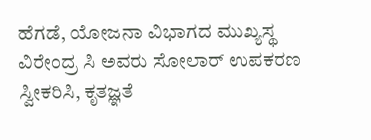ಹೆಗಡೆ, ಯೋಜನಾ ವಿಭಾಗದ ಮುಖ್ಯಸ್ಥ ವಿರೇಂದ್ರ ಸಿ ಅವರು ಸೋಲಾರ್ ಉಪಕರಣ ಸ್ವೀಕರಿಸಿ, ಕೃತಜ್ಞತೆ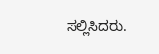ಸಲ್ಲಿಸಿದರು.